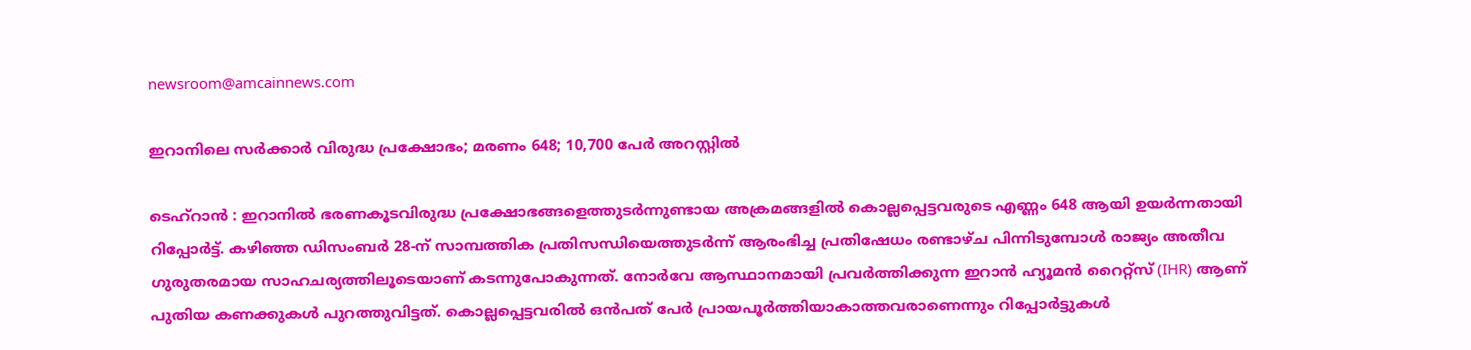newsroom@amcainnews.com

ഇറാനിലെ സര്‍ക്കാര്‍ വിരുദ്ധ പ്രക്ഷോഭം; മരണം 648; 10,700 പേര്‍ അറസ്റ്റില്‍

ടെഹ്‌റാന്‍ : ഇറാനില്‍ ഭരണകൂടവിരുദ്ധ പ്രക്ഷോഭങ്ങളെത്തുടര്‍ന്നുണ്ടായ അക്രമങ്ങളില്‍ കൊല്ലപ്പെട്ടവരുടെ എണ്ണം 648 ആയി ഉയര്‍ന്നതായി റിപ്പോര്‍ട്ട്. കഴിഞ്ഞ ഡിസംബര്‍ 28-ന് സാമ്പത്തിക പ്രതിസന്ധിയെത്തുടര്‍ന്ന് ആരംഭിച്ച പ്രതിഷേധം രണ്ടാഴ്ച പിന്നിടുമ്പോള്‍ രാജ്യം അതീവ ഗുരുതരമായ സാഹചര്യത്തിലൂടെയാണ് കടന്നുപോകുന്നത്. നോര്‍വേ ആസ്ഥാനമായി പ്രവര്‍ത്തിക്കുന്ന ഇറാന്‍ ഹ്യൂമന്‍ റൈറ്റ്സ് (IHR) ആണ് പുതിയ കണക്കുകള്‍ പുറത്തുവിട്ടത്. കൊല്ലപ്പെട്ടവരില്‍ ഒന്‍പത് പേര്‍ പ്രായപൂര്‍ത്തിയാകാത്തവരാണെന്നും റിപ്പോര്‍ട്ടുകള്‍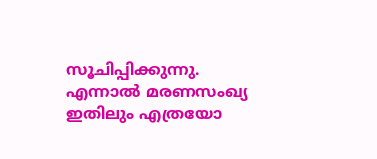സൂചിപ്പിക്കുന്നു. എന്നാല്‍ മരണസംഖ്യ ഇതിലും എത്രയോ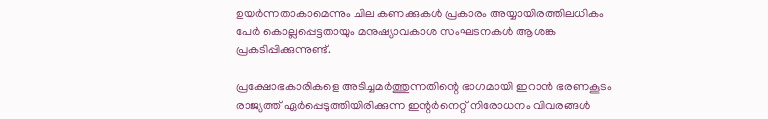ഉയര്‍ന്നതാകാമെന്നും ചില കണക്കുകള്‍ പ്രകാരം അയ്യായിരത്തിലധികം പേര്‍ കൊല്ലപ്പെട്ടതായും മനുഷ്യാവകാശ സംഘടനകള്‍ ആശങ്ക പ്രകടിപ്പിക്കുന്നുണ്ട്.

പ്രക്ഷോഭകാരികളെ അടിച്ചമര്‍ത്തുന്നതിന്റെ ഭാഗമായി ഇറാന്‍ ഭരണകൂടം രാജ്യത്ത് ഏര്‍പ്പെടുത്തിയിരിക്കുന്ന ഇന്റര്‍നെറ്റ് നിരോധനം വിവരങ്ങള്‍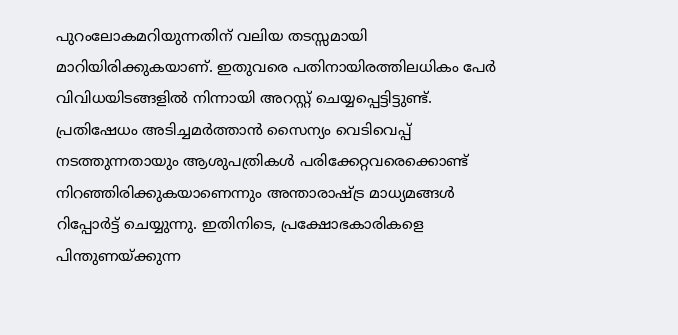പുറംലോകമറിയുന്നതിന് വലിയ തടസ്സമായി മാറിയിരിക്കുകയാണ്. ഇതുവരെ പതിനായിരത്തിലധികം പേര്‍ വിവിധയിടങ്ങളില്‍ നിന്നായി അറസ്റ്റ് ചെയ്യപ്പെട്ടിട്ടുണ്ട്. പ്രതിഷേധം അടിച്ചമര്‍ത്താന്‍ സൈന്യം വെടിവെപ്പ് നടത്തുന്നതായും ആശുപത്രികള്‍ പരിക്കേറ്റവരെക്കൊണ്ട് നിറഞ്ഞിരിക്കുകയാണെന്നും അന്താരാഷ്ട്ര മാധ്യമങ്ങള്‍ റിപ്പോര്‍ട്ട് ചെയ്യുന്നു. ഇതിനിടെ, പ്രക്ഷോഭകാരികളെ പിന്തുണയ്ക്കുന്ന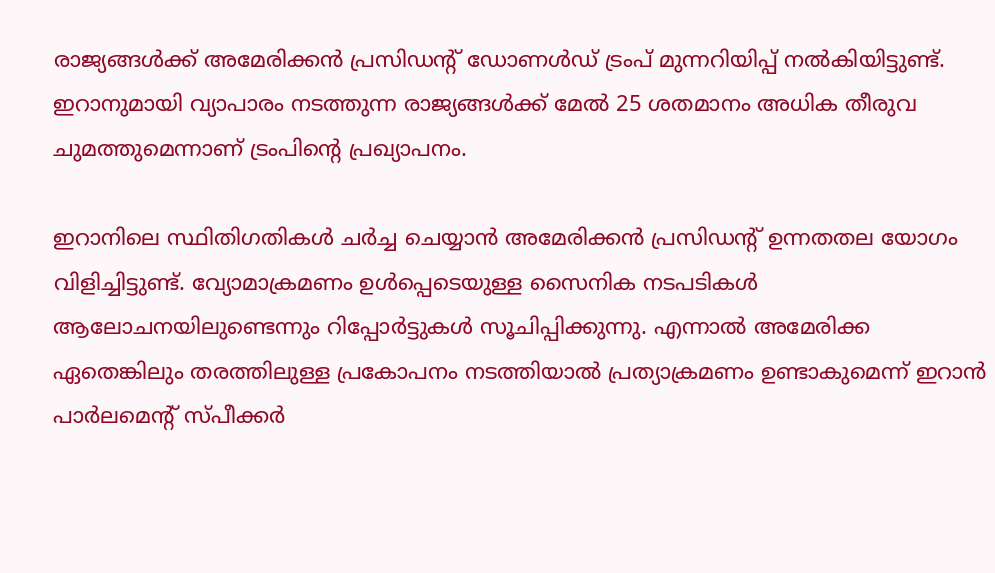രാജ്യങ്ങള്‍ക്ക് അമേരിക്കന്‍ പ്രസിഡന്റ് ഡോണള്‍ഡ് ട്രംപ് മുന്നറിയിപ്പ് നല്‍കിയിട്ടുണ്ട്. ഇറാനുമായി വ്യാപാരം നടത്തുന്ന രാജ്യങ്ങള്‍ക്ക് മേല്‍ 25 ശതമാനം അധിക തീരുവ ചുമത്തുമെന്നാണ് ട്രംപിന്റെ പ്രഖ്യാപനം.

ഇറാനിലെ സ്ഥിതിഗതികള്‍ ചര്‍ച്ച ചെയ്യാന്‍ അമേരിക്കന്‍ പ്രസിഡന്റ് ഉന്നതതല യോഗം വിളിച്ചിട്ടുണ്ട്. വ്യോമാക്രമണം ഉള്‍പ്പെടെയുള്ള സൈനിക നടപടികള്‍ ആലോചനയിലുണ്ടെന്നും റിപ്പോര്‍ട്ടുകള്‍ സൂചിപ്പിക്കുന്നു. എന്നാല്‍ അമേരിക്ക ഏതെങ്കിലും തരത്തിലുള്ള പ്രകോപനം നടത്തിയാല്‍ പ്രത്യാക്രമണം ഉണ്ടാകുമെന്ന് ഇറാന്‍ പാര്‍ലമെന്റ് സ്പീക്കര്‍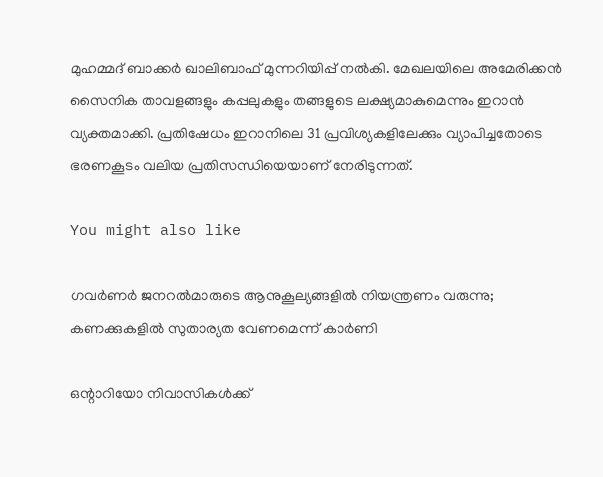മുഹമ്മദ് ബാക്കര്‍ ഖാലിബാഫ് മുന്നറിയിപ്പ് നല്‍കി. മേഖലയിലെ അമേരിക്കന്‍ സൈനിക താവളങ്ങളും കപ്പലുകളും തങ്ങളുടെ ലക്ഷ്യമാകുമെന്നും ഇറാന്‍ വ്യക്തമാക്കി. പ്രതിഷേധം ഇറാനിലെ 31 പ്രവിശ്യകളിലേക്കും വ്യാപിച്ചതോടെ ഭരണകൂടം വലിയ പ്രതിസന്ധിയെയാണ് നേരിടുന്നത്.

You might also like

ഗവർണർ ജനറൽമാരുടെ ആനുകൂല്യങ്ങളിൽ നിയന്ത്രണം വരുന്നു; കണക്കുകളിൽ സുതാര്യത വേണമെന്ന് കാർണി

ഒന്റാറിയോ നിവാസികൾക്ക്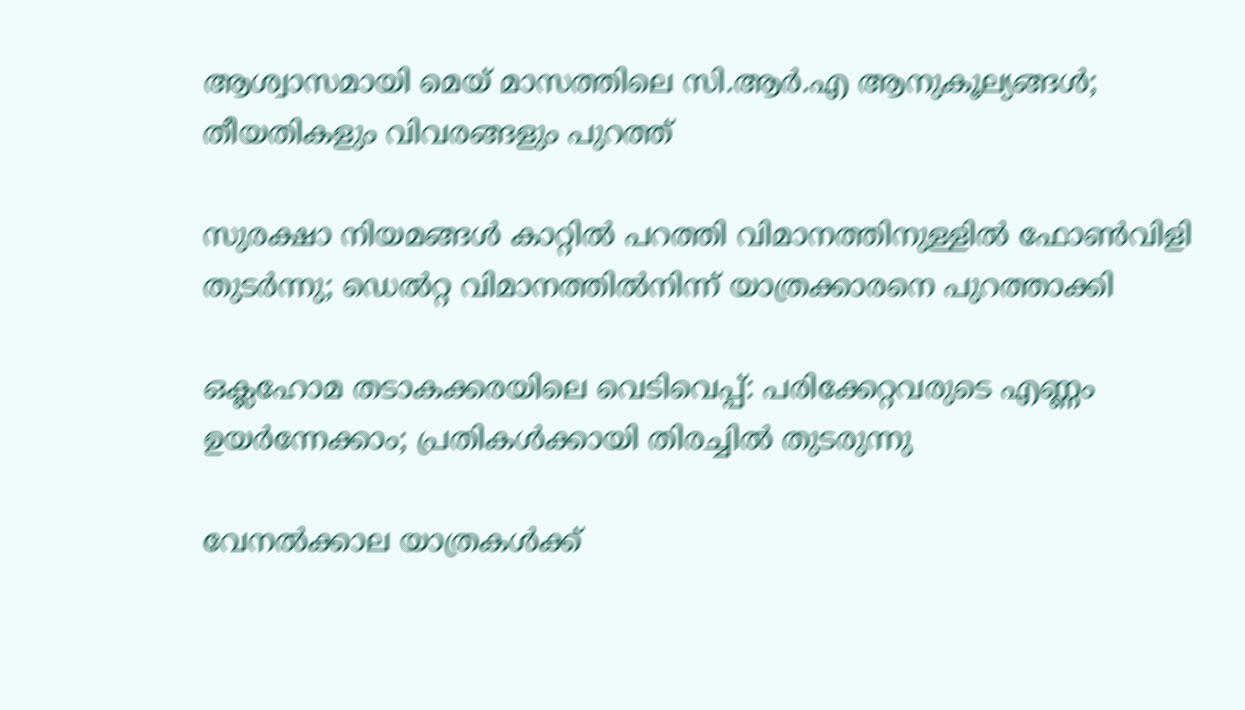ആശ്വാസമായി മെയ് മാസത്തിലെ സി.ആർ.എ ആനുകൂല്യങ്ങൾ; തീയതികളും വിവരങ്ങളും പുറത്ത്

സുരക്ഷാ നിയമങ്ങൾ കാറ്റിൽ പറത്തി വിമാനത്തിനുള്ളിൽ ഫോൺവിളി തുടർന്നു; ഡെൽറ്റ വിമാനത്തിൽനിന്ന് യാത്രക്കാരനെ പുറത്താക്കി

ഒക്ലഹോമ തടാകക്കരയിലെ വെടിവെപ്പ്: പരിക്കേറ്റവരുടെ എണ്ണം ഉയർന്നേക്കാം; പ്രതികൾക്കായി തിരച്ചിൽ തുടരുന്നു

വേനൽക്കാല യാത്രകൾക്ക്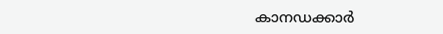കാനഡക്കാർ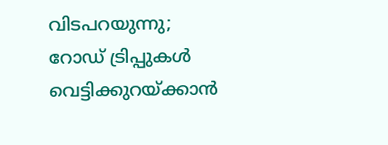വിടപറയുന്നു; റോഡ് ട്രിപ്പുകൾ വെട്ടിക്കുറയ്ക്കാൻ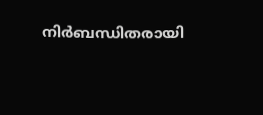നിർബന്ധിതരായി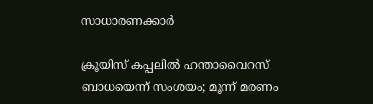സാധാരണക്കാർ

ക്രൂയിസ് കപ്പലിൽ ഹന്താവൈറസ് ബാധയെന്ന് സംശയം; മൂന്ന് മരണം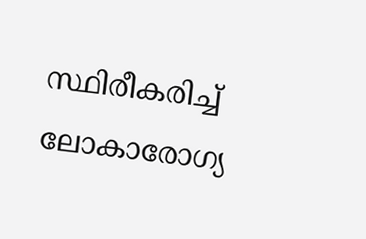സ്ഥിരീകരിച്ച് ലോകാരോഗ്യ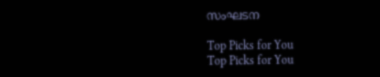സംഘടന

Top Picks for You
Top Picks for You